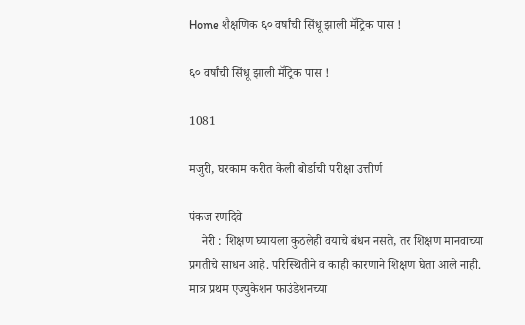Home शैक्षणिक ६० वर्षांची सिंधू झाली मॅट्रिक पास !

६० वर्षांची सिंधू झाली मॅट्रिक पास !

1081

मजुरी, घरकाम करीत केली बोर्डाची परीक्षा उत्तीर्ण

पंकज रणदिवे
    नेरी : शिक्षण घ्यायला कुठलेही वयाचे बंधन नसते, तर शिक्षण मानवाच्या प्रगतीचे साधन आहे. परिस्थितीने व काही कारणाने शिक्षण घेता आले नाही. मात्र प्रथम एज्युकेशन फाउंडेशनच्या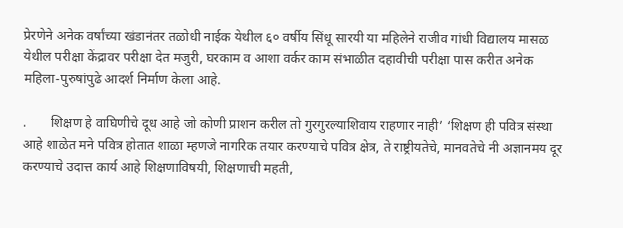प्रेरणेने अनेक वर्षांच्या खंडानंतर तळोधी नाईक येथील ६० वर्षीय सिंधू सारयी या महिलेने राजीव गांधी विद्यालय मासळ येथील परीक्षा केंद्रावर परीक्षा देत मजुरी, घरकाम व आशा वर्कर काम संभाळीत दहावीची परीक्षा पास करीत अनेक महिला-पुरुषांपुढे आदर्श निर्माण केला आहे.

.       शिक्षण हे वाघिणीचे दूध आहे जो कोणी प्राशन करील तो गुरगुरल्याशिवाय राहणार नाही’ ‘शिक्षण ही पवित्र संस्था आहे शाळेत मने पवित्र होतात शाळा म्हणजे नागरिक तयार करण्याचे पवित्र क्षेत्र, ते राष्ट्रीयतेचे, मानवतेचे नी अज्ञानमय दूर करण्याचे उदात्त कार्य आहे शिक्षणाविषयी, शिक्षणाची महती,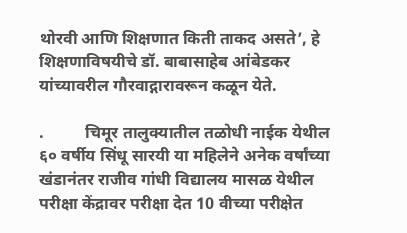थोरवी आणि शिक्षणात किती ताकद असते’, हे शिक्षणाविषयीचे डॉ. बाबासाहेब आंबेडकर यांच्यावरील गौरवाद्गारावरून कळून येते.

.          चिमूर तालुक्यातील तळोधी नाईक येथील ६० वर्षीय सिंधू सारयी या महिलेने अनेक वर्षांच्या खंडानंतर राजीव गांधी विद्यालय मासळ येथील परीक्षा केंद्रावर परीक्षा देत 10 वीच्या परीक्षेत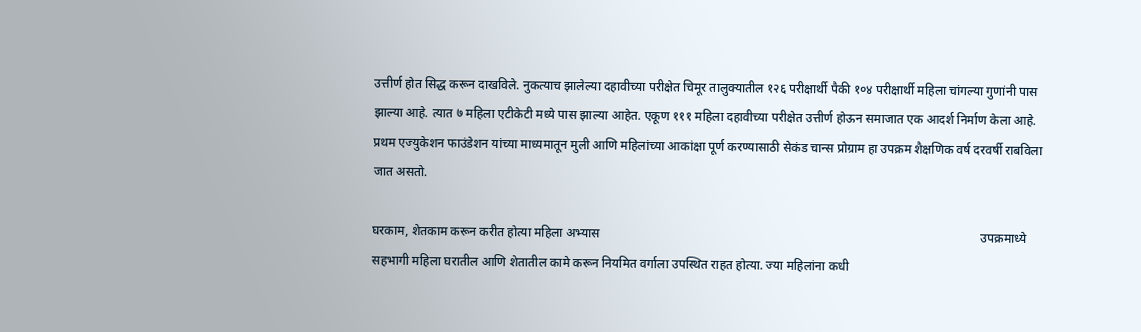उत्तीर्ण होत सिद्ध करून दाखविले. नुकत्याच झालेल्या दहावीच्या परीक्षेत चिमूर तालुक्यातील १२६ परीक्षार्थी पैकी १०४ परीक्षार्थी महिला चांगल्या गुणांनी पास झाल्या आहे. त्यात ७ महिला एटीकेटी मध्ये पास झाल्या आहेत. एकूण १११ महिला दहावीच्या परीक्षेत उत्तीर्ण होऊन समाजात एक आदर्श निर्माण केला आहे. प्रथम एज्युकेशन फाउंडेशन यांच्या माध्यमातून मुली आणि महिलांच्या आकांक्षा पूर्ण करण्यासाठी सेकंड चान्स प्रोग्राम हा उपक्रम शैक्षणिक वर्ष दरवर्षी राबविला जात असतो.

घरकाम, शेतकाम करून करीत होत्या महिला अभ्यास                                                                                                                          उपक्रमाध्ये सहभागी महिला घरातील आणि शेतातील कामे करून नियमित वर्गाला उपस्थित राहत होत्या. ज्या महिलांना कधी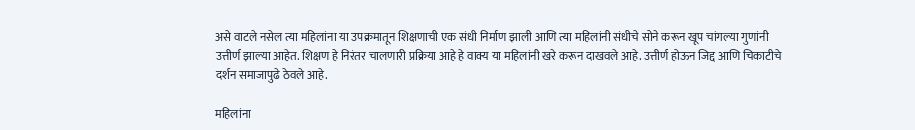असे वाटले नसेल त्या महिलांना या उपक्रमातून शिक्षणाची एक संधी निर्माण झाली आणि त्या महिलांनी संधीचे सोने करून खूप चांगल्या गुणांनी उत्तीर्ण झाल्या आहेत. शिक्षण हे निरंतर चालणारी प्रक्रिया आहे हे वाक्य या महिलांनी खरे करून दाखवले आहे. उत्तीर्ण होऊन जिद्द आणि चिकाटीचे दर्शन समाजापुढे ठेवले आहे.

महिलांना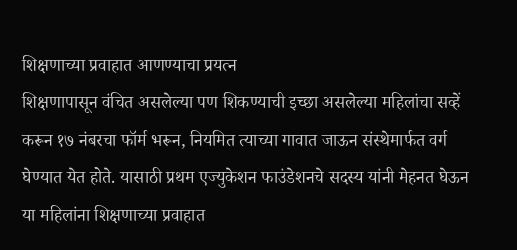शिक्षणाच्या प्रवाहात आणण्याचा प्रयत्न                                                                                                                                        शिक्षणापासून वंचित असलेल्या पण शिकण्याची इच्छा असलेल्या महिलांचा सव्हें करून १७ नंबरचा फॉर्म भरून, नियमित त्याच्या गावात जाऊन संस्थेमार्फत वर्ग घेण्यात येत होते. यासाठी प्रथम एज्युकेशन फाउंडेशनचे सदस्य यांनी मेहनत घेऊन या महिलांना शिक्षणाच्या प्रवाहात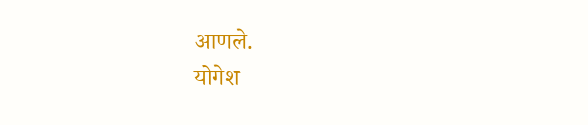आणले.                                                                                                                                                  योगेश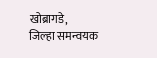खोब्रागडे,                                                        जिल्हा समन्वयक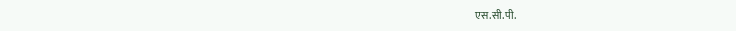एस.सी.पी.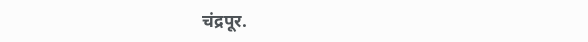चंद्रपूर.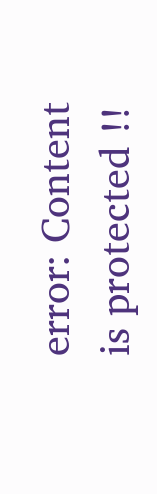error: Content is protected !!